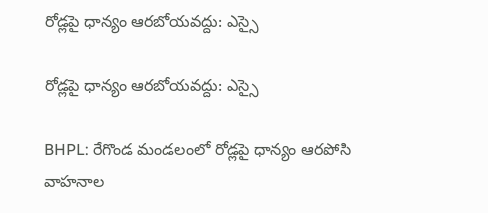రోడ్లపై ధాన్యం ఆరబోయవద్దు: ఎస్సై

రోడ్లపై ధాన్యం ఆరబోయవద్దు: ఎస్సై

BHPL: రేగొండ మండలంలో రోడ్లపై ధాన్యం ఆరపోసి వాహనాల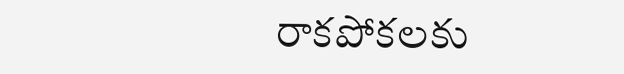రాకపోకలకు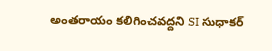అంతరాయం కలిగించవద్దని SI సుధాకర్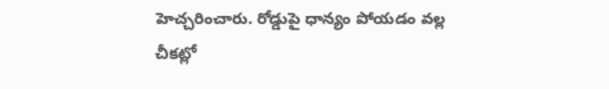హెచ్చరించారు. రోడ్డుపై ధాన్యం పోయడం వల్ల చీకట్లో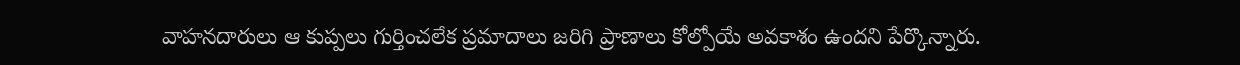వాహనదారులు ఆ కుప్పలు గుర్తించలేక ప్రమాదాలు జరిగి ప్రాణాలు కోల్పోయే అవకాశం ఉందని పేర్కొన్నారు.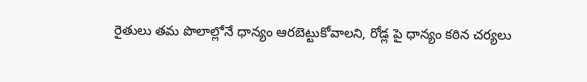రైతులు తమ పొలాల్లోనే ధాన్యం ఆరబెట్టుకోవాలని, రోడ్ల పై ధాన్యం కఠిన చర్యలు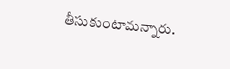తీసుకుంటామన్నారు.